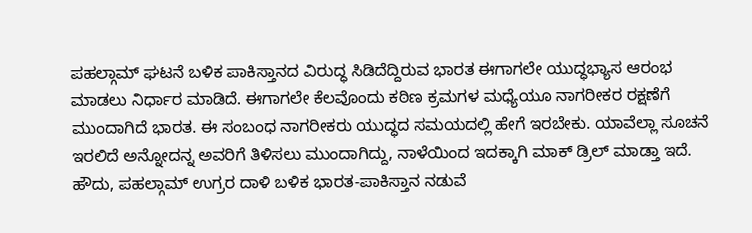ಪಹಲ್ಗಾಮ್ ಘಟನೆ ಬಳಿಕ ಪಾಕಿಸ್ತಾನದ ವಿರುದ್ಧ ಸಿಡಿದೆದ್ದಿರುವ ಭಾರತ ಈಗಾಗಲೇ ಯುದ್ಧಭ್ಯಾಸ ಆರಂಭ ಮಾಡಲು ನಿರ್ಧಾರ ಮಾಡಿದೆ. ಈಗಾಗಲೇ ಕೆಲವೊಂದು ಕಠಿಣ ಕ್ರಮಗಳ ಮಧ್ಯೆಯೂ ನಾಗರೀಕರ ರಕ್ಷಣೆಗೆ ಮುಂದಾಗಿದೆ ಭಾರತ. ಈ ಸಂಬಂಧ ನಾಗರೀಕರು ಯುದ್ಧದ ಸಮಯದಲ್ಲಿ ಹೇಗೆ ಇರಬೇಕು. ಯಾವೆಲ್ಲಾ ಸೂಚನೆ ಇರಲಿದೆ ಅನ್ನೋದನ್ನ ಅವರಿಗೆ ತಿಳಿಸಲು ಮುಂದಾಗಿದ್ದು, ನಾಳೆಯಿಂದ ಇದಕ್ಕಾಗಿ ಮಾಕ್ ಡ್ರಿಲ್ ಮಾಡ್ತಾ ಇದೆ.
ಹೌದು, ಪಹಲ್ಗಾಮ್ ಉಗ್ರರ ದಾಳಿ ಬಳಿಕ ಭಾರತ-ಪಾಕಿಸ್ತಾನ ನಡುವೆ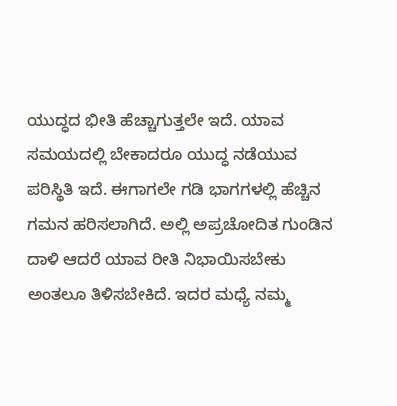ಯುದ್ಧದ ಭೀತಿ ಹೆಚ್ಚಾಗುತ್ತಲೇ ಇದೆ. ಯಾವ ಸಮಯದಲ್ಲಿ ಬೇಕಾದರೂ ಯುದ್ಧ ನಡೆಯುವ ಪರಿಸ್ಥಿತಿ ಇದೆ. ಈಗಾಗಲೇ ಗಡಿ ಭಾಗಗಳಲ್ಲಿ ಹೆಚ್ಚಿನ ಗಮನ ಹರಿಸಲಾಗಿದೆ. ಅಲ್ಲಿ ಅಪ್ರಚೋದಿತ ಗುಂಡಿನ ದಾಳಿ ಆದರೆ ಯಾವ ರೀತಿ ನಿಭಾಯಿಸಬೇಕು ಅಂತಲೂ ತಿಳಿಸಬೇಕಿದೆ. ಇದರ ಮಧ್ಯೆ ನಮ್ಮ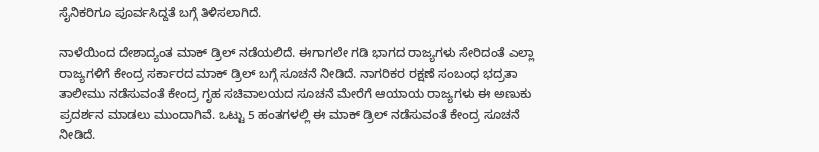ಸೈನಿಕರಿಗೂ ಪೂರ್ವಸಿದ್ದತೆ ಬಗ್ಗೆ ತಿಳಿಸಲಾಗಿದೆ.

ನಾಳೆಯಿಂದ ದೇಶಾದ್ಯಂತ ಮಾಕ್ ಡ್ರಿಲ್ ನಡೆಯಲಿದೆ. ಈಗಾಗಲೇ ಗಡಿ ಭಾಗದ ರಾಜ್ಯಗಳು ಸೇರಿದಂತೆ ಎಲ್ಲಾ ರಾಜ್ಯಗಳಿಗೆ ಕೇಂದ್ರ ಸರ್ಕಾರದ ಮಾಕ್ ಡ್ರಿಲ್ ಬಗ್ಗೆ ಸೂಚನೆ ನೀಡಿದೆ. ನಾಗರಿಕರ ರಕ್ಷಣೆ ಸಂಬಂಧ ಭದ್ರತಾ ತಾಲೀಮು ನಡೆಸುವಂತೆ ಕೇಂದ್ರ ಗೃಹ ಸಚಿವಾಲಯದ ಸೂಚನೆ ಮೇರೆಗೆ ಆಯಾಯ ರಾಜ್ಯಗಳು ಈ ಅಣುಕು ಪ್ರದರ್ಶನ ಮಾಡಲು ಮುಂದಾಗಿವೆ. ಒಟ್ಟು 5 ಹಂತಗಳಲ್ಲಿ ಈ ಮಾಕ್ ಡ್ರಿಲ್ ನಡೆಸುವಂತೆ ಕೇಂದ್ರ ಸೂಚನೆ ನೀಡಿದೆ.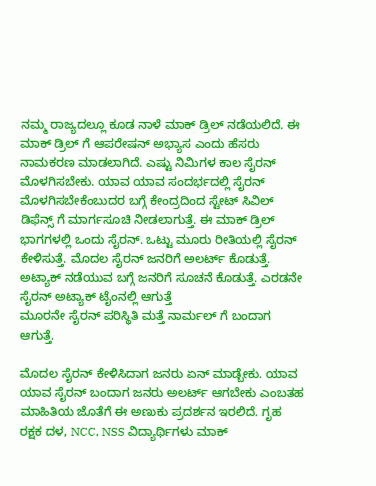ನಮ್ಮ ರಾಜ್ಯದಲ್ಲೂ ಕೂಡ ನಾಳೆ ಮಾಕ್ ಡ್ರಿಲ್ ನಡೆಯಲಿದೆ. ಈ ಮಾಕ್ ಡ್ರಿಲ್ ಗೆ ಆಪರೇಷನ್ ಅಭ್ಯಾಸ ಎಂದು ಹೆಸರು ನಾಮಕರಣ ಮಾಡಲಾಗಿದೆ. ಎಷ್ಟು ನಿಮಿಗಳ ಕಾಲ ಸೈರನ್ ಮೊಳಗಿಸಬೇಕು. ಯಾವ ಯಾವ ಸಂದರ್ಭದಲ್ಲಿ ಸೈರನ್
ಮೊಳಗಿಸಬೇಕೆಂಬುದರ ಬಗ್ಗೆ ಕೇಂದ್ರದಿಂದ ಸ್ಟೇಟ್ ಸಿವಿಲ್ ಡಿಫೆನ್ಸ್ ಗೆ ಮಾರ್ಗಸೂಚಿ ನೀಡಲಾಗುತ್ತೆ. ಈ ಮಾಕ್ ಡ್ರಿಲ್ ಭಾಗಗಳಲ್ಲಿ ಒಂದು ಸೈರನ್. ಒಟ್ಟು ಮೂರು ರೀತಿಯಲ್ಲಿ ಸೈರನ್ ಕೇಳಿಸುತ್ತೆ. ಮೊದಲ ಸೈರನ್ ಜನರಿಗೆ ಅಲರ್ಟ್ ಕೊಡುತ್ತೆ. ಅಟ್ಯಾಕ್ ನಡೆಯುವ ಬಗ್ಗೆ ಜನರಿಗೆ ಸೂಚನೆ ಕೊಡುತ್ತೆ. ಎರಡನೇ ಸೈರನ್ ಅಟ್ಯಾಕ್ ಟೈಂನಲ್ಲಿ ಆಗುತ್ತೆ
ಮೂರನೇ ಸೈರನ್ ಪರಿಸ್ಥಿತಿ ಮತ್ತೆ ನಾರ್ಮಲ್ ಗೆ ಬಂದಾಗ ಆಗುತ್ತೆ.

ಮೊದಲ ಸೈರನ್ ಕೇಳಿಸಿದಾಗ ಜನರು ಏನ್ ಮಾಡ್ಬೇಕು. ಯಾವ ಯಾವ ಸೈರನ್ ಬಂದಾಗ ಜನರು ಅಲರ್ಟ್ ಆಗಬೇಕು ಎಂಬತಹ ಮಾಹಿತಿಯ ಜೊತೆಗೆ ಈ ಅಣುಕು ಪ್ರದರ್ಶನ ಇರಲಿದೆ. ಗೃಹ ರಕ್ಷಕ ದಳ, NCC, NSS ವಿದ್ಯಾರ್ಥಿಗಳು ಮಾಕ್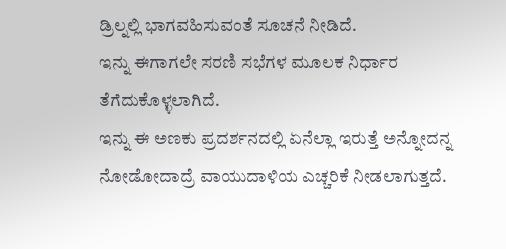ಡ್ರಿಲ್ನಲ್ಲಿ ಭಾಗವಹಿಸುವಂತೆ ಸೂಚನೆ ನೀಡಿದೆ.
ಇನ್ನು ಈಗಾಗಲೇ ಸರಣಿ ಸಭೆಗಳ ಮೂಲಕ ನಿರ್ಧಾರ ತೆಗೆದುಕೊಳ್ಳಲಾಗಿದೆ.
ಇನ್ನು ಈ ಅಣಕು ಪ್ರದರ್ಶನದಲ್ಲಿ ಏನೆಲ್ಲಾ ಇರುತ್ತೆ ಅನ್ನೋದನ್ನ ನೋಡೋದಾದ್ರೆ ವಾಯುದಾಳಿಯ ಎಚ್ಚರಿಕೆ ನೀಡಲಾಗುತ್ತದೆ.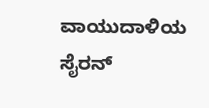ವಾಯುದಾಳಿಯ ಸೈರನ್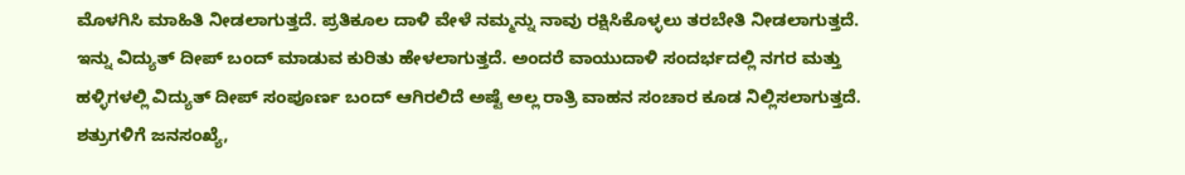ಮೊಳಗಿಸಿ ಮಾಹಿತಿ ನೀಡಲಾಗುತ್ತದೆ. ಪ್ರತಿಕೂಲ ದಾಳಿ ವೇಳೆ ನಮ್ಮನ್ನು ನಾವು ರಕ್ಷಿಸಿಕೊಳ್ಳಲು ತರಬೇತಿ ನೀಡಲಾಗುತ್ತದೆ. ಇನ್ನು ವಿದ್ಯುತ್ ದೀಪ್ ಬಂದ್ ಮಾಡುವ ಕುರಿತು ಹೇಳಲಾಗುತ್ತದೆ. ಅಂದರೆ ವಾಯುದಾಳಿ ಸಂದರ್ಭದಲ್ಲಿ ನಗರ ಮತ್ತು ಹಳ್ಳಿಗಳಲ್ಲಿ ವಿದ್ಯುತ್ ದೀಪ್ ಸಂಪೂರ್ಣ ಬಂದ್ ಆಗಿರಲಿದೆ ಅಷ್ಟೆ ಅಲ್ಲ ರಾತ್ರಿ ವಾಹನ ಸಂಚಾರ ಕೂಡ ನಿಲ್ಲಿಸಲಾಗುತ್ತದೆ. ಶತ್ರುಗಳಿಗೆ ಜನಸಂಖ್ಯೆ,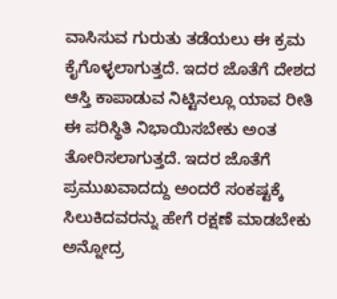ವಾಸಿಸುವ ಗುರುತು ತಡೆಯಲು ಈ ಕ್ರಮ ಕೈಗೊಳ್ಳಲಾಗುತ್ತದೆ. ಇದರ ಜೊತೆಗೆ ದೇಶದ ಆಸ್ತಿ ಕಾಪಾಡುವ ನಿಟ್ಟಿನಲ್ಲೂ ಯಾವ ರೀತಿ ಈ ಪರಿಸ್ಥಿತಿ ನಿಭಾಯಿಸಬೇಕು ಅಂತ ತೋರಿಸಲಾಗುತ್ತದೆ. ಇದರ ಜೊತೆಗೆ ಪ್ರಮುಖವಾದದ್ದು ಅಂದರೆ ಸಂಕಷ್ಟಕ್ಕೆ ಸಿಲುಕಿದವರನ್ನು ಹೇಗೆ ರಕ್ಷಣೆ ಮಾಡಬೇಕು ಅನ್ನೋದ್ರ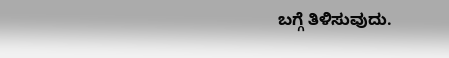ಬಗ್ಗೆ ತಿಳಿಸುವುದು.